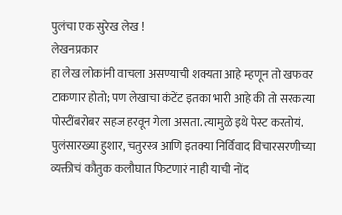पुलंचा एक सुरेख लेख !
लेखनप्रकार
हा लेख लोकांनी वाचला असण्याची शक्यता आहे म्हणून तो खफवर टाकणार होतो; पण लेखाचा कंटेंट इतका भारी आहे की तो सरकत्या पोस्टींबरोबर सहज हरवून गेला असता. त्यामुळे इथे पेस्ट करतोयं.
पुलंसारख्या हुशार, चतुरस्त्र आणि इतक्या निर्विवाद विचारसरणीच्या व्यक्तीचं कौतुक कलौघात फिटणारं नाही याची नोंद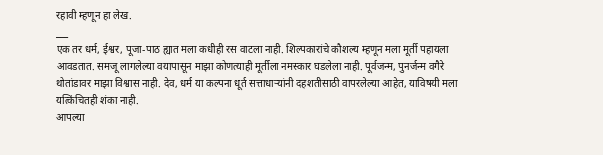रहावी म्हणून हा लेख.
___
एक तर धर्म, ईश्वर, पूजा-पाठ ह्यात मला कधीही रस वाटला नाही. शिल्पकारांचे कौशल्य म्हणून मला मूर्ती पहायला आवडतात. समजू लागलेल्या वयापासून माझा कोणत्याही मूर्तीला नमस्कार घडलेला नाही. पूर्वजन्म, पुनर्जन्म वगैरे थोतांडावर माझा विश्वास नाही. देव, धर्म या कल्पना धूर्त सत्ताधाऱ्यांनी दहशतीसाठी वापरलेल्या आहेत, याविषयी मला यत्किंचितही शंका नाही.
आपल्या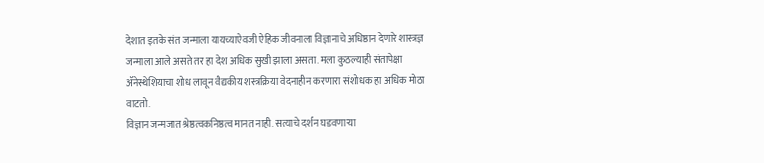देशात इतके संत जन्माला यायच्याऐवजी ऐहिक जीवनाला विज्ञानाचे अधिष्ठान देणारे शास्त्रज्ञ जन्माला आले असते तर हा देश अधिक सुखी झाला असता. मला कुठल्याही संतापेक्षा ॲनेस्थेशियाचा शोध लावून वैद्यकीय शस्त्रक्रिया वेदनाहीन करणारा संशोधक हा अधिक मोठा वाटतो.
विज्ञान जन्मजात श्रेष्ठत्वकनिष्ठत्व मानत नाही. सत्याचे दर्शन घडवणाऱ्या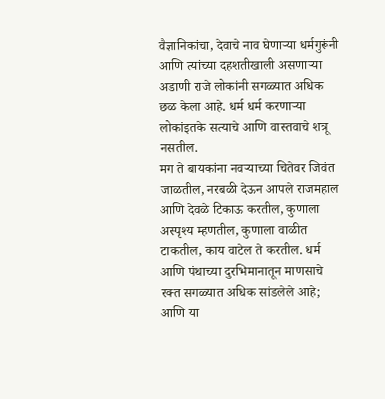वैज्ञानिकांचा, देवाचे नाव घेणाऱ्या धर्मगुरूंनी आणि त्यांच्या दहशतीखाली असणाऱ्या अडाणी राजे लोकांनी सगळ्यात अधिक छळ केला आहे. धर्म धर्म करणाऱ्या लोकांइतके सत्याचे आणि वास्तवाचे शत्रू नसतील.
मग ते बायकांना नवऱ्याच्या चितेवर जिवंत जाळतील, नरबळी देऊन आपले राजमहाल आणि देवळे टिकाऊ करतील, कुणाला अस्पृश्य म्हणतील, कुणाला वाळीत टाकतील, काय वाटेल ते करतील. धर्म आणि पंथाच्या दुरभिमानातून माणसाचे रक्त सगळ्यात अधिक सांडलेले आहे; आणि या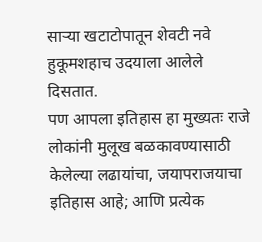साऱ्या खटाटोपातून शेवटी नवे हुकूमशहाच उदयाला आलेले दिसतात.
पण आपला इतिहास हा मुख्यतः राजे लोकांनी मुलूख बळकावण्यासाठी केलेल्या लढायांचा, जयापराजयाचा इतिहास आहे; आणि प्रत्येक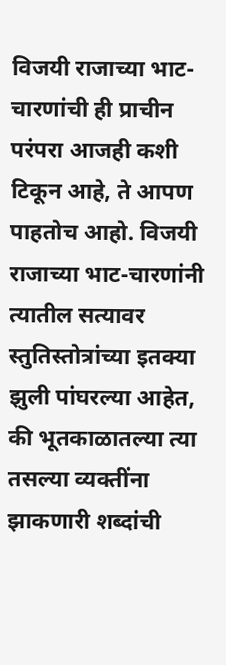विजयी राजाच्या भाट-चारणांची ही प्राचीन परंपरा आजही कशी टिकून आहे, ते आपण पाहतोच आहो. विजयी राजाच्या भाट-चारणांनी त्यातील सत्यावर स्तुतिस्तोत्रांच्या इतक्या झुली पांघरल्या आहेत, की भूतकाळातल्या त्या तसल्या व्यक्तींना झाकणारी शब्दांची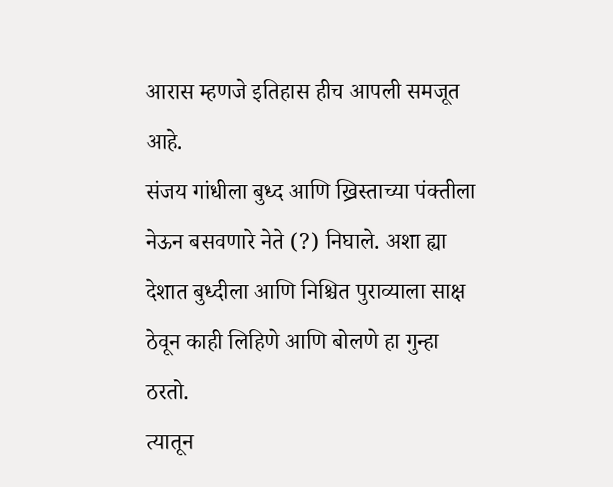आरास म्हणजे इतिहास हीच आपली समजूत आहे.
संजय गांधीला बुध्द आणि ख्रिस्ताच्या पंक्तीला नेऊन बसवणारे नेते (?) निघाले. अशा ह्या देशात बुध्दीला आणि निश्चित पुराव्याला साक्ष ठेवून काही लिहिणे आणि बोलणे हा गुन्हा ठरतो.
त्यातून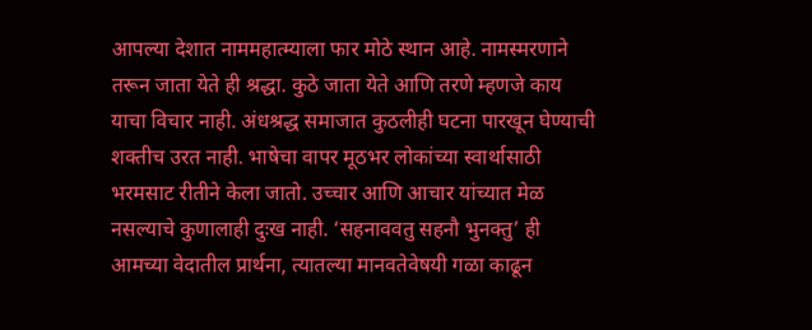आपल्या देशात नाममहात्म्याला फार मोठे स्थान आहे. नामस्मरणाने तरून जाता येते ही श्रद्धा. कुठे जाता येते आणि तरणे म्हणजे काय याचा विचार नाही. अंधश्रद्ध समाजात कुठलीही घटना पारखून घेण्याची शक्तीच उरत नाही. भाषेचा वापर मूठभर लोकांच्या स्वार्थासाठी भरमसाट रीतीने केला जातो. उच्चार आणि आचार यांच्यात मेळ नसल्याचे कुणालाही दुःख नाही. ‘सहनाववतु सहनौ भुनक्तु’ ही आमच्या वेदातील प्रार्थना, त्यातल्या मानवतेवेषयी गळा काढून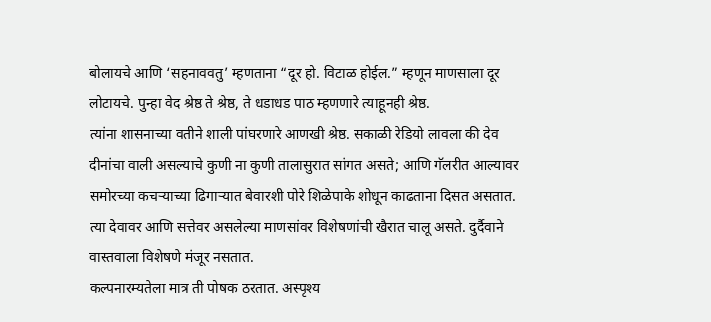बोलायचे आणि ‘सहनाववतु’ म्हणताना “दूर हो. विटाळ होईल.” म्हणून माणसाला दूर लोटायचे. पुन्हा वेद श्रेष्ठ ते श्रेष्ठ, ते धडाधड पाठ म्हणणारे त्याहूनही श्रेष्ठ.
त्यांना शासनाच्या वतीने शाली पांघरणारे आणखी श्रेष्ठ. सकाळी रेडियो लावला की देव दीनांचा वाली असल्याचे कुणी ना कुणी तालासुरात सांगत असते; आणि गॅलरीत आल्यावर समोरच्या कचऱ्याच्या ढिगाऱ्यात बेवारशी पोरे शिळेपाके शोधून काढताना दिसत असतात. त्या देवावर आणि सत्तेवर असलेल्या माणसांवर विशेषणांची खैरात चालू असते. दुर्दैवाने वास्तवाला विशेषणे मंजूर नसतात.
कल्पनारम्यतेला मात्र ती पोषक ठरतात. अस्पृश्य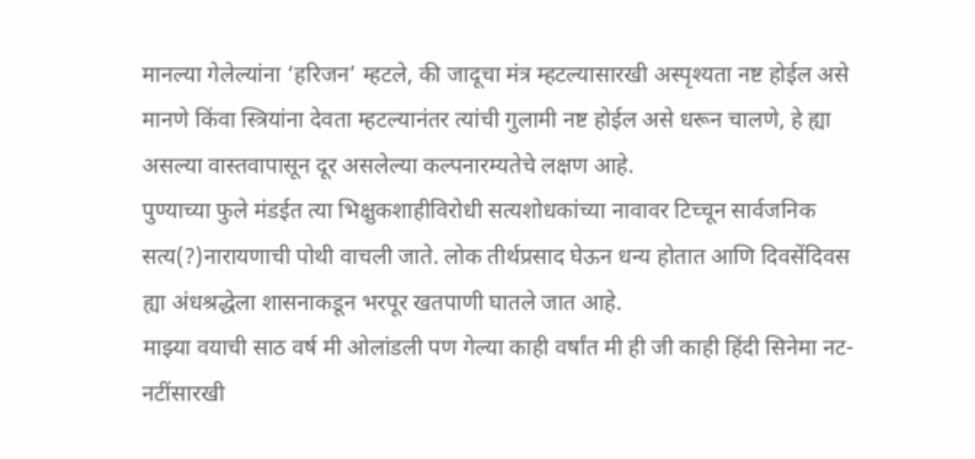मानल्या गेलेल्यांना ‘हरिजन’ म्हटले, की जादूचा मंत्र म्हटल्यासारखी अस्पृश्यता नष्ट होईल असे मानणे किंवा स्त्रियांना देवता म्हटल्यानंतर त्यांची गुलामी नष्ट होईल असे धरून चालणे, हे ह्या असल्या वास्तवापासून दूर असलेल्या कल्पनारम्यतेचे लक्षण आहे.
पुण्याच्या फुले मंडईत त्या भिक्षुकशाहीविरोधी सत्यशोधकांच्या नावावर टिच्चून सार्वजनिक सत्य(?)नारायणाची पोथी वाचली जाते. लोक तीर्थप्रसाद घेऊन धन्य होतात आणि दिवसेंदिवस ह्या अंधश्रद्धेला शासनाकडून भरपूर खतपाणी घातले जात आहे.
माझ्या वयाची साठ वर्ष मी ओलांडली पण गेल्या काही वर्षांत मी ही जी काही हिंदी सिनेमा नट-नटींसारखी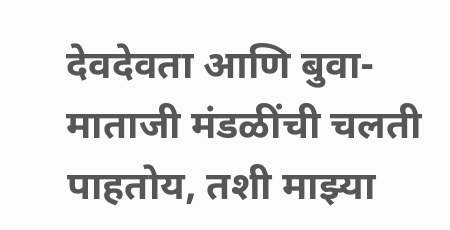देवदेवता आणि बुवा-माताजी मंडळींची चलती पाहतोय, तशी माझ्या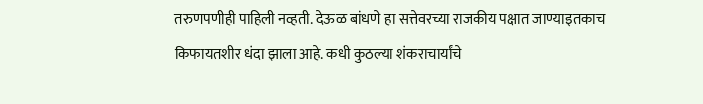तरुणपणीही पाहिली नव्हती. देऊळ बांधणे हा सत्तेवरच्या राजकीय पक्षात जाण्याइतकाच किफायतशीर धंदा झाला आहे. कधी कुठल्या शंकराचार्यांचे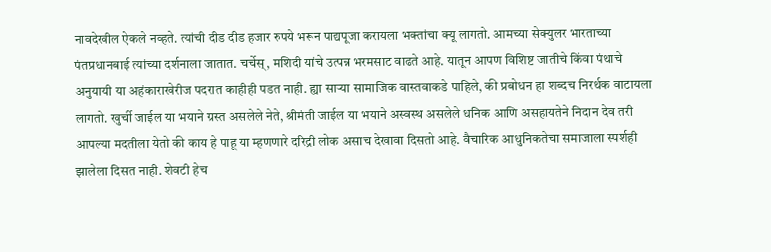नावदेखील ऐकले नव्हते. त्यांची दीड दीड हजार रुपये भरून पाद्यपूजा करायला भक्तांचा क्यू लागतो. आमच्या सेक्युलर भारताच्या पंतप्रधानबाई त्यांच्या दर्शनाला जातात. चर्चेस्, मशिदी यांचे उत्पन्न भरमसाट वाढते आहे. यातून आपण विशिष्ट जातीचे किंवा पंथाचे अनुयायी या अहंकाराखेरीज पदरात काहीही पडत नाही. ह्या साऱ्या सामाजिक वास्तवाकडे पाहिले, की प्रबोधन हा शब्दच निरर्थक वाटायला लागतो. खुर्ची जाईल या भयाने ग्रस्त असलेले नेते, श्रीमंती जाईल या भयाने अस्वस्थ असलेले धनिक आणि असहायतेने निदान देव तरी आपल्या मदतीला येतो की काय हे पाहू या म्हणणारे दरिद्री लोक असाच देखावा दिसतो आहे. वैचारिक आधुनिकतेचा समाजाला स्पर्शही झालेला दिसत नाही. शेवटी हेच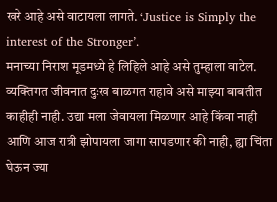खरे आहे असे वाटायला लागते. ‘Justice is Simply the interest of the Stronger’.
मनाच्या निराश मूडमध्ये हे लिहिले आहे असे तुम्हाला वाटेल. व्यक्तिगत जीवनात दुःख बाळगत राहावे असे माझ्या बाबतीत काहीही नाही. उद्या मला जेवायला मिळणार आहे किंवा नाही आणि आज रात्री झोपायला जागा सापडणार की नाही, ह्या चिंता घेऊन ज्या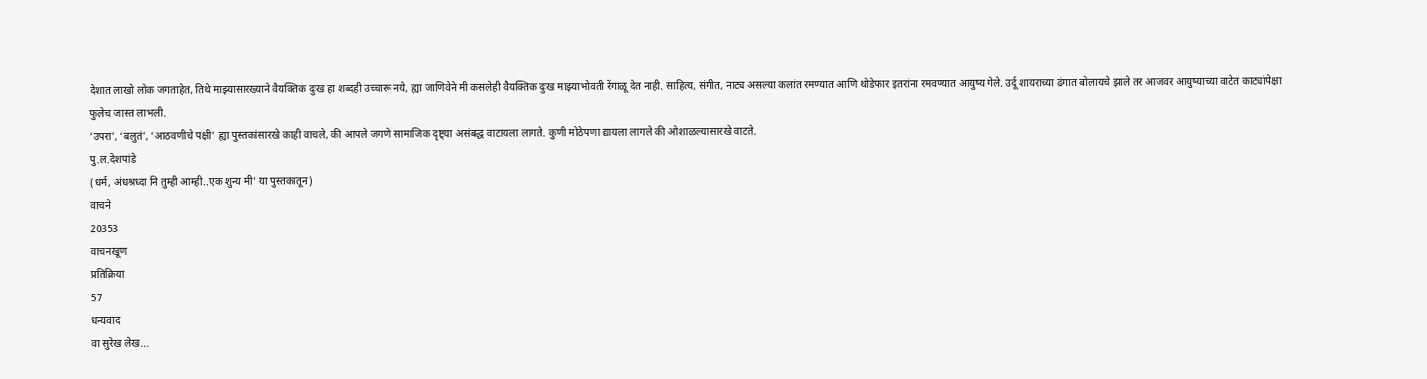देशात लाखो लोक जगताहेत, तिथे माझ्यासारख्याने वैयक्तिक दुःख हा शब्दही उच्चारू नये, ह्या जाणिवेने मी कसलेही वैयक्तिक दुःख माझ्याभोवती रेंगाळू देत नाही. साहित्य, संगीत, नाट्य असल्या कलांत रमण्यात आणि थोडेफार इतरांना रमवण्यात आयुष्य गेले. उर्दू शायराच्या ढंगात बोलायचे झाले तर आजवर आयुष्याच्या वाटेत काट्यांपेक्षा फुलेच जास्त लाभली.
‘उपरा’, ‘बलुतं’, ‘आठवणीचे पक्षी’ ह्या पुस्तकांसारखे काही वाचले, की आपले जगणे सामाजिक दृष्ट्या असंबद्ध वाटायला लागते. कुणी मोठेपणा द्यायला लागले की ओशाळल्यासारखे वाटते.
पु.ल.देशपांडे
(धर्म, अंधश्रध्दा नि तुम्ही आम्ही..एक शुन्य मी’ या पुस्तकातून)
वाचने
20353
वाचनखूण
प्रतिक्रिया
57
धन्यवाद
वा सुरेख लेख...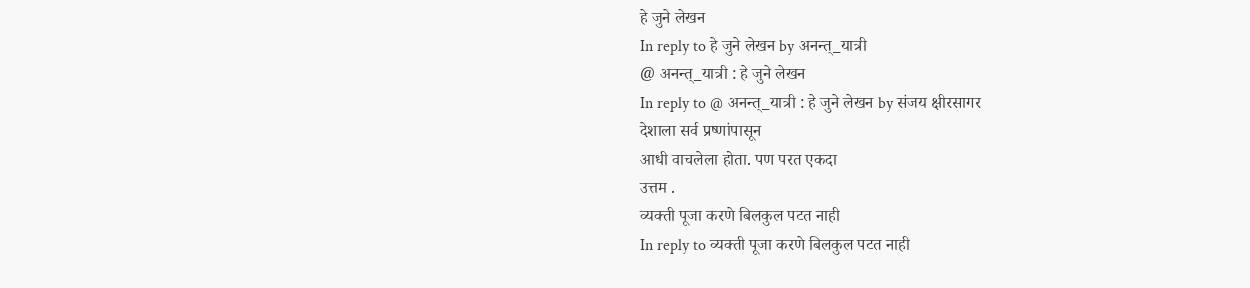हे जुने लेखन
In reply to हे जुने लेखन by अनन्त्_यात्री
@ अनन्त्_यात्री : हे जुने लेखन
In reply to @ अनन्त्_यात्री : हे जुने लेखन by संजय क्षीरसागर
देशाला सर्व प्रष्णांपासून
आधी वाचलेला होता. पण परत एकदा
उत्तम .
व्यक्ती पूजा करणे बिलकुल पटत नाही
In reply to व्यक्ती पूजा करणे बिलकुल पटत नाही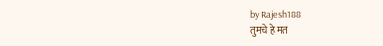by Rajesh188
तुमचे हे मत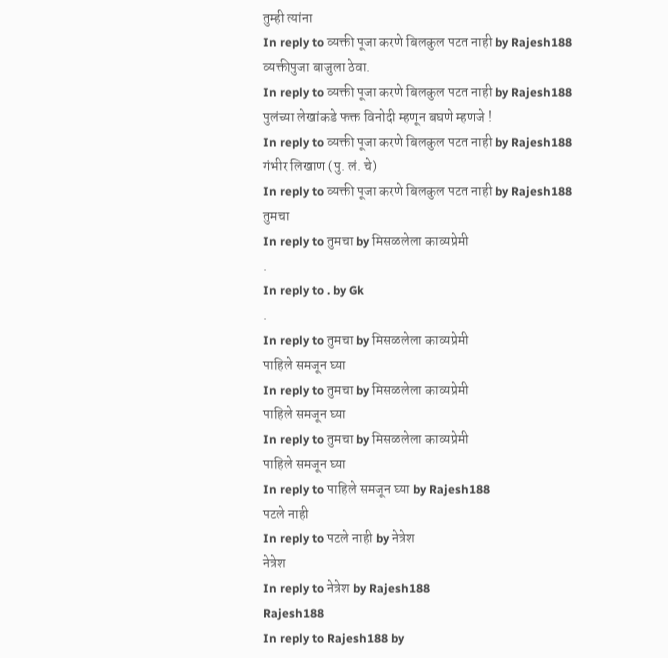तुम्ही त्यांना
In reply to व्यक्ती पूजा करणे बिलकुल पटत नाही by Rajesh188
व्यक्तीपुजा बाजुला ठेवा.
In reply to व्यक्ती पूजा करणे बिलकुल पटत नाही by Rajesh188
पुलंच्या लेखांकडे फक्त विनोदी म्हणून बघणे म्हणजे !
In reply to व्यक्ती पूजा करणे बिलकुल पटत नाही by Rajesh188
गंभीर लिखाण (पु. लं. चे)
In reply to व्यक्ती पूजा करणे बिलकुल पटत नाही by Rajesh188
तुमचा
In reply to तुमचा by मिसळलेला काव्यप्रेमी
.
In reply to . by Gk
.
In reply to तुमचा by मिसळलेला काव्यप्रेमी
पाहिले समजून घ्या
In reply to तुमचा by मिसळलेला काव्यप्रेमी
पाहिले समजून घ्या
In reply to तुमचा by मिसळलेला काव्यप्रेमी
पाहिले समजून घ्या
In reply to पाहिले समजून घ्या by Rajesh188
पटले नाही
In reply to पटले नाही by नेत्रेश
नेत्रेश
In reply to नेत्रेश by Rajesh188
Rajesh188
In reply to Rajesh188 by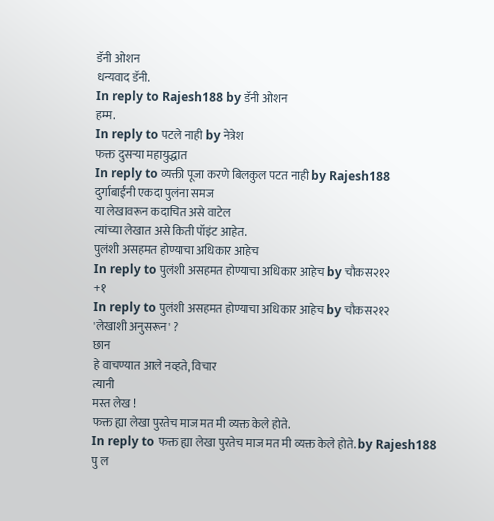डॅनी ओशन
धन्यवाद डॅनी.
In reply to Rajesh188 by डॅनी ओशन
हम्म.
In reply to पटले नाही by नेत्रेश
फक्त दुसऱ्या महायुद्धात
In reply to व्यक्ती पूजा करणे बिलकुल पटत नाही by Rajesh188
दुर्गाबाईंनी एकदा पुलंना समज
या लेखावरून कदाचित असे वाटेल
त्यांच्या लेखात असे किती पॉइंट आहेत.
पुलंशी असहमत होण्याचा अधिकार आहेच
In reply to पुलंशी असहमत होण्याचा अधिकार आहेच by चौकस२१२
+१
In reply to पुलंशी असहमत होण्याचा अधिकार आहेच by चौकस२१२
'लेखाशी अनुसरून' ?
छान
हे वाचण्यात आले नव्हते, विचार
त्यानी
मस्त लेख !
फक्त ह्या लेखा पुरतेच माज मत मी व्यक्त केले होते.
In reply to फक्त ह्या लेखा पुरतेच माज मत मी व्यक्त केले होते. by Rajesh188
पु ल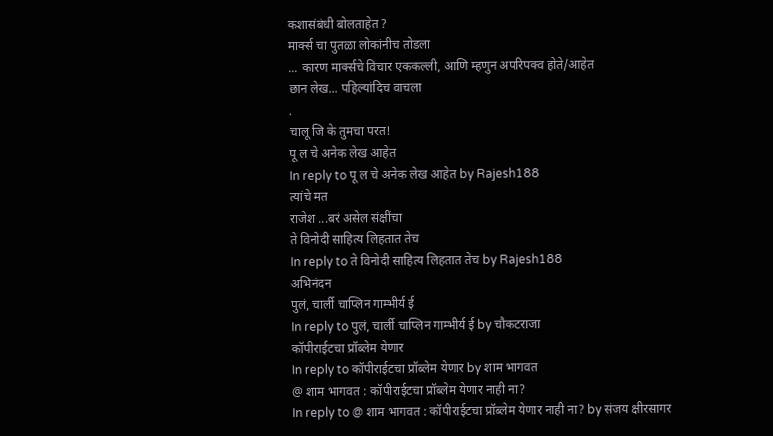कशासंबंधी बोलताहेत ?
मार्क्स चा पुतळा लोकांनीच तोडला
... कारण मार्क्सचे विचार एककल्ली, आणि म्हणुन अपरिपक्व होते/आहेत
छान लेख... पहिल्यांदिच वाचला
.
चालू जि के तुमचा परत!
पू ल चे अनेक लेख आहेत
In reply to पू ल चे अनेक लेख आहेत by Rajesh188
त्यांचे मत
राजेश ...बरं असेल संक्षींचा
ते विनोदी साहित्य लिहतात तेच
In reply to ते विनोदी साहित्य लिहतात तेच by Rajesh188
अभिनंदन
पुलं, चार्ली चाप्लिन गाम्भीर्य ई
In reply to पुलं, चार्ली चाप्लिन गाम्भीर्य ई by चौकटराजा
कॉपीराईटचा प्रॉब्लेम येणार
In reply to कॉपीराईटचा प्रॉब्लेम येणार by शाम भागवत
@ शाम भागवत : कॉपीराईटचा प्रॉब्लेम येणार नाही ना?
In reply to @ शाम भागवत : कॉपीराईटचा प्रॉब्लेम येणार नाही ना? by संजय क्षीरसागर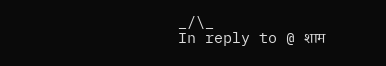_/\_
In reply to @ शाम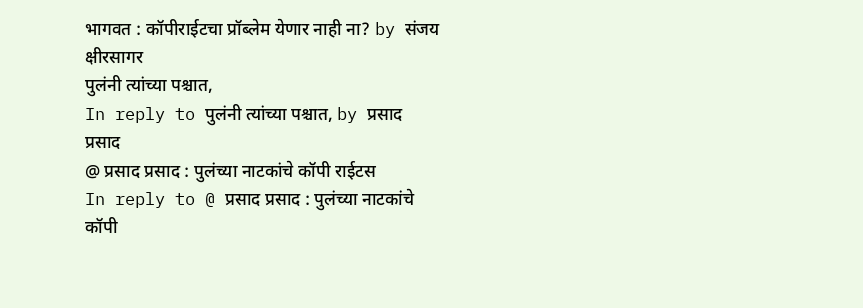भागवत : कॉपीराईटचा प्रॉब्लेम येणार नाही ना? by संजय क्षीरसागर
पुलंनी त्यांच्या पश्चात,
In reply to पुलंनी त्यांच्या पश्चात, by प्रसाद प्रसाद
@ प्रसाद प्रसाद : पुलंच्या नाटकांचे कॉपी राईटस
In reply to @ प्रसाद प्रसाद : पुलंच्या नाटकांचे कॉपी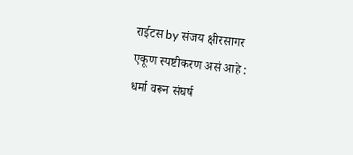राईटस by संजय क्षीरसागर
एकूण स्पष्टीकरण असं आहे :
धर्मा वरून संघर्ष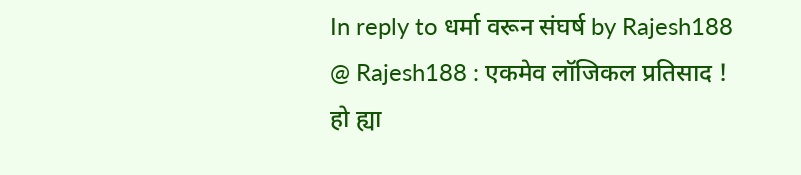In reply to धर्मा वरून संघर्ष by Rajesh188
@ Rajesh188 : एकमेव लॉजिकल प्रतिसाद !
हो ह्या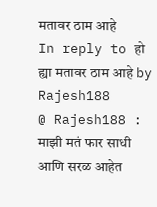मतावर ठाम आहे
In reply to हो ह्या मतावर ठाम आहे by Rajesh188
@ Rajesh188 : माझी मतं फार साधी आणि सरळ आहेत